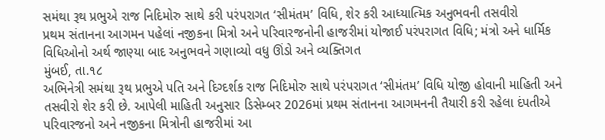સમંથા રૂથ પ્રભુએ રાજ નિદિમોરુ સાથે કરી પરંપરાગત ‘સીમંતમ’ વિધિ, શેર કરી આધ્યાત્મિક અનુભવની તસવીરો
પ્રથમ સંતાનના આગમન પહેલાં નજીકના મિત્રો અને પરિવારજનોની હાજરીમાં યોજાઈ પરંપરાગત વિધિ; મંત્રો અને ધાર્મિક વિધિઓનો અર્થ જાણ્યા બાદ અનુભવને ગણાવ્યો વધુ ઊંડો અને વ્યક્તિગત
મુંબઈ, તા.૧૮
અભિનેત્રી સમંથા રૂથ પ્રભુએ પતિ અને દિગ્દર્શક રાજ નિદિમોરુ સાથે પરંપરાગત ‘સીમંતમ’ વિધિ યોજી હોવાની માહિતી અને તસવીરો શેર કરી છે. આપેલી માહિતી અનુસાર ડિસેમ્બર 2026માં પ્રથમ સંતાનના આગમનની તૈયારી કરી રહેલા દંપતીએ પરિવારજનો અને નજીકના મિત્રોની હાજરીમાં આ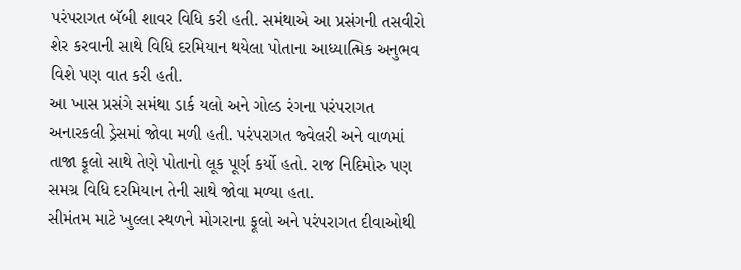પરંપરાગત બૅબી શાવર વિધિ કરી હતી. સમંથાએ આ પ્રસંગની તસવીરો શેર કરવાની સાથે વિધિ દરમિયાન થયેલા પોતાના આધ્યાત્મિક અનુભવ વિશે પણ વાત કરી હતી.
આ ખાસ પ્રસંગે સમંથા ડાર્ક યલો અને ગોલ્ડ રંગના પરંપરાગત અનારકલી ડ્રેસમાં જોવા મળી હતી. પરંપરાગત જ્વેલરી અને વાળમાં તાજા ફૂલો સાથે તેણે પોતાનો લૂક પૂર્ણ કર્યો હતો. રાજ નિદિમોરુ પણ સમગ્ર વિધિ દરમિયાન તેની સાથે જોવા મળ્યા હતા.
સીમંતમ માટે ખુલ્લા સ્થળને મોગરાના ફૂલો અને પરંપરાગત દીવાઓથી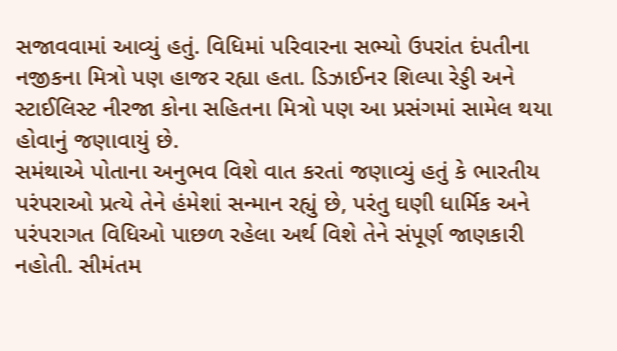સજાવવામાં આવ્યું હતું. વિધિમાં પરિવારના સભ્યો ઉપરાંત દંપતીના નજીકના મિત્રો પણ હાજર રહ્યા હતા. ડિઝાઈનર શિલ્પા રેડ્ડી અને સ્ટાઈલિસ્ટ નીરજા કોના સહિતના મિત્રો પણ આ પ્રસંગમાં સામેલ થયા હોવાનું જણાવાયું છે.
સમંથાએ પોતાના અનુભવ વિશે વાત કરતાં જણાવ્યું હતું કે ભારતીય પરંપરાઓ પ્રત્યે તેને હંમેશાં સન્માન રહ્યું છે, પરંતુ ઘણી ધાર્મિક અને પરંપરાગત વિધિઓ પાછળ રહેલા અર્થ વિશે તેને સંપૂર્ણ જાણકારી નહોતી. સીમંતમ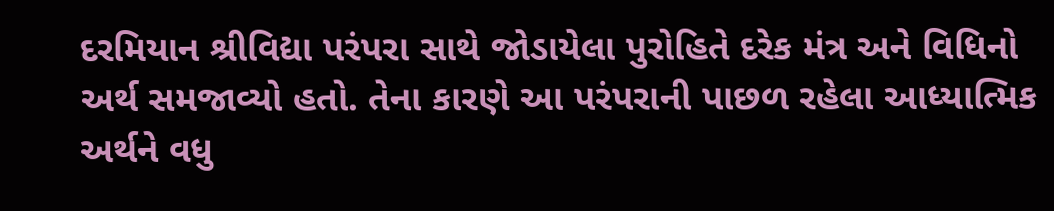દરમિયાન શ્રીવિદ્યા પરંપરા સાથે જોડાયેલા પુરોહિતે દરેક મંત્ર અને વિધિનો અર્થ સમજાવ્યો હતો. તેના કારણે આ પરંપરાની પાછળ રહેલા આધ્યાત્મિક અર્થને વધુ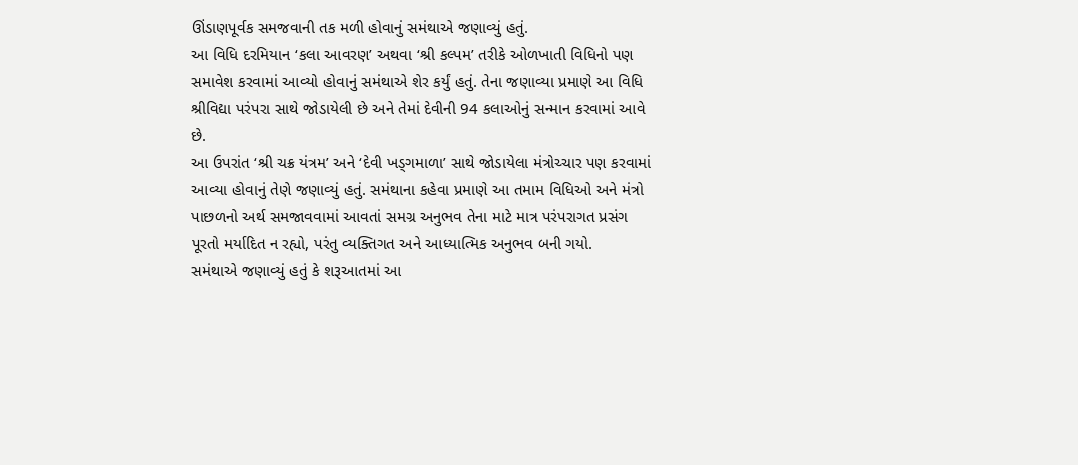ઊંડાણપૂર્વક સમજવાની તક મળી હોવાનું સમંથાએ જણાવ્યું હતું.
આ વિધિ દરમિયાન ‘કલા આવરણ’ અથવા ‘શ્રી કલ્પમ’ તરીકે ઓળખાતી વિધિનો પણ સમાવેશ કરવામાં આવ્યો હોવાનું સમંથાએ શેર કર્યું હતું. તેના જણાવ્યા પ્રમાણે આ વિધિ શ્રીવિદ્યા પરંપરા સાથે જોડાયેલી છે અને તેમાં દેવીની 94 કલાઓનું સન્માન કરવામાં આવે છે.
આ ઉપરાંત ‘શ્રી ચક્ર યંત્રમ’ અને ‘દેવી ખડ્ગમાળા’ સાથે જોડાયેલા મંત્રોચ્ચાર પણ કરવામાં આવ્યા હોવાનું તેણે જણાવ્યું હતું. સમંથાના કહેવા પ્રમાણે આ તમામ વિધિઓ અને મંત્રો પાછળનો અર્થ સમજાવવામાં આવતાં સમગ્ર અનુભવ તેના માટે માત્ર પરંપરાગત પ્રસંગ પૂરતો મર્યાદિત ન રહ્યો, પરંતુ વ્યક્તિગત અને આધ્યાત્મિક અનુભવ બની ગયો.
સમંથાએ જણાવ્યું હતું કે શરૂઆતમાં આ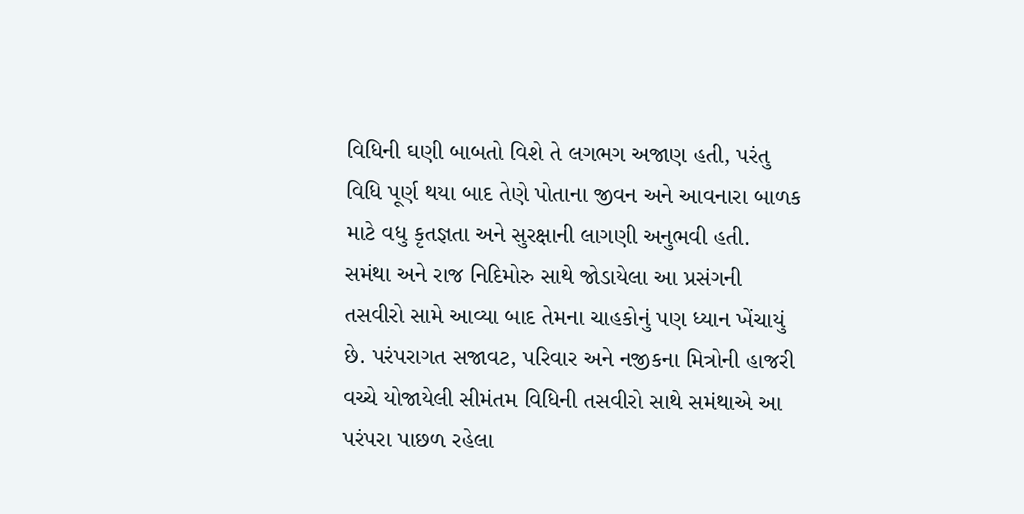વિધિની ઘણી બાબતો વિશે તે લગભગ અજાણ હતી, પરંતુ વિધિ પૂર્ણ થયા બાદ તેણે પોતાના જીવન અને આવનારા બાળક માટે વધુ કૃતજ્ઞતા અને સુરક્ષાની લાગણી અનુભવી હતી.
સમંથા અને રાજ નિદિમોરુ સાથે જોડાયેલા આ પ્રસંગની તસવીરો સામે આવ્યા બાદ તેમના ચાહકોનું પણ ધ્યાન ખેંચાયું છે. પરંપરાગત સજાવટ, પરિવાર અને નજીકના મિત્રોની હાજરી વચ્ચે યોજાયેલી સીમંતમ વિધિની તસવીરો સાથે સમંથાએ આ પરંપરા પાછળ રહેલા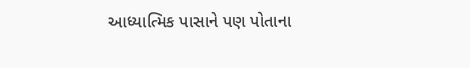આધ્યાત્મિક પાસાને પણ પોતાના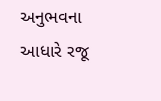અનુભવના આધારે રજૂ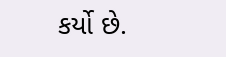કર્યો છે.